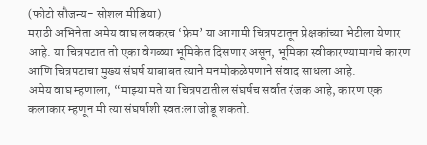(फोटो सौजन्य- सोशल मीडिया)
मराठी अभिनेता अमेय वाघ लवकरच ‘फ्रेम’ या आगामी चित्रपटातून प्रेक्षकांच्या भेटीला येणार आहे. या चित्रपटात तो एका वेगळ्या भूमिकेत दिसणार असून, भूमिका स्वीकारण्यामागचे कारण आणि चित्रपटाचा मुख्य संघर्ष याबाबत त्याने मनमोकळेपणाने संवाद साधला आहे.
अमेय वाघ म्हणाला, “माझ्या मते या चित्रपटातील संघर्षच सर्वात रंजक आहे, कारण एक कलाकार म्हणून मी त्या संघर्षाशी स्वतःला जोडू शकतो.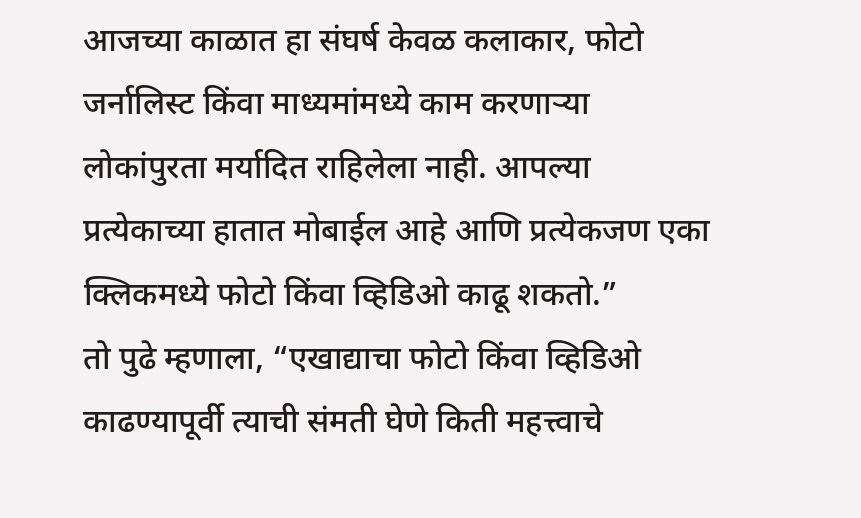आजच्या काळात हा संघर्ष केवळ कलाकार, फोटो जर्नालिस्ट किंवा माध्यमांमध्ये काम करणाऱ्या लोकांपुरता मर्यादित राहिलेला नाही. आपल्या प्रत्येकाच्या हातात मोबाईल आहे आणि प्रत्येकजण एका क्लिकमध्ये फोटो किंवा व्हिडिओ काढू शकतो.”
तो पुढे म्हणाला, “एखाद्याचा फोटो किंवा व्हिडिओ काढण्यापूर्वी त्याची संमती घेणे किती महत्त्वाचे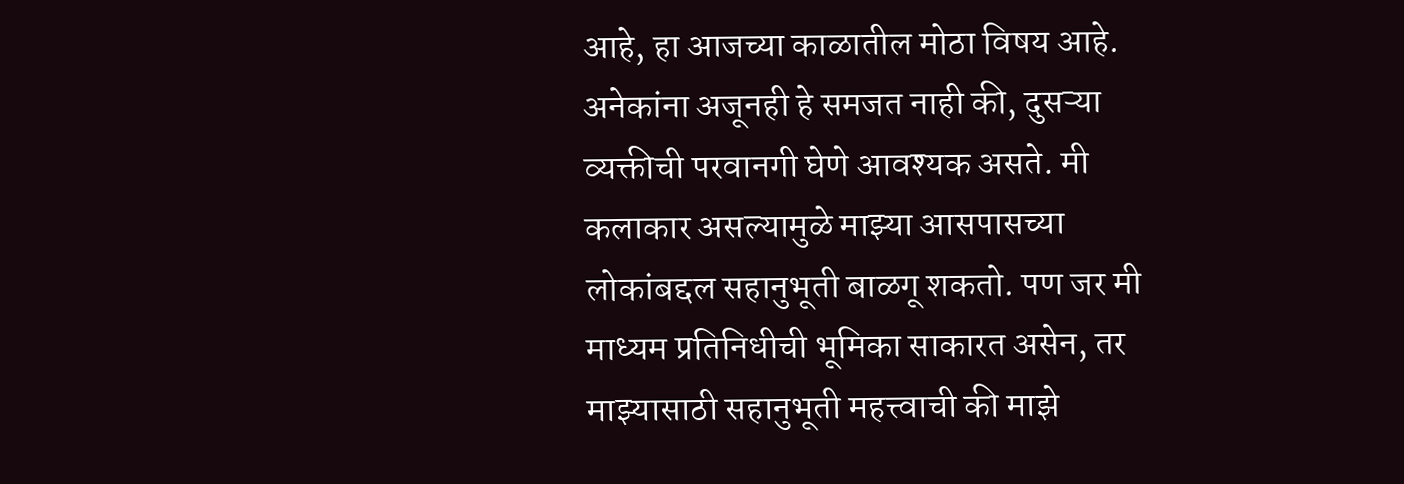आहे, हा आजच्या काळातील मोठा विषय आहे. अनेकांना अजूनही हे समजत नाही की, दुसऱ्या व्यक्तीची परवानगी घेणे आवश्यक असते. मी कलाकार असल्यामुळे माझ्या आसपासच्या लोकांबद्दल सहानुभूती बाळगू शकतो. पण जर मी माध्यम प्रतिनिधीची भूमिका साकारत असेन, तर माझ्यासाठी सहानुभूती महत्त्वाची की माझे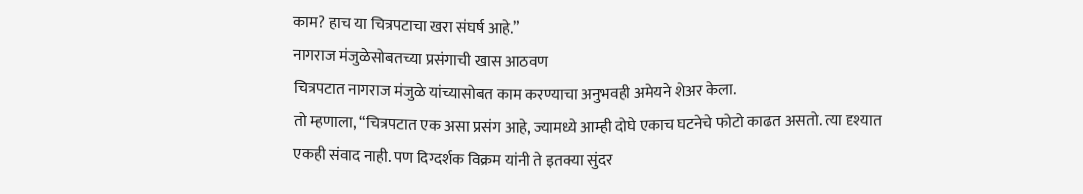काम? हाच या चित्रपटाचा खरा संघर्ष आहे.”
नागराज मंजुळेसोबतच्या प्रसंगाची खास आठवण
चित्रपटात नागराज मंजुळे यांच्यासोबत काम करण्याचा अनुभवही अमेयने शेअर केला.
तो म्हणाला, “चित्रपटात एक असा प्रसंग आहे, ज्यामध्ये आम्ही दोघे एकाच घटनेचे फोटो काढत असतो. त्या दृश्यात एकही संवाद नाही. पण दिग्दर्शक विक्रम यांनी ते इतक्या सुंदर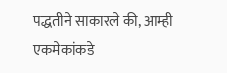पद्धतीने साकारले की, आम्ही एकमेकांकडे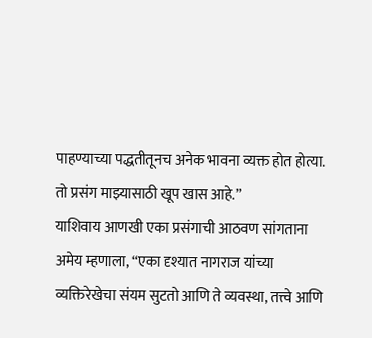पाहण्याच्या पद्धतीतूनच अनेक भावना व्यक्त होत होत्या. तो प्रसंग माझ्यासाठी खूप खास आहे.”
याशिवाय आणखी एका प्रसंगाची आठवण सांगताना अमेय म्हणाला, “एका दृश्यात नागराज यांच्या व्यक्तिरेखेचा संयम सुटतो आणि ते व्यवस्था, तत्त्वे आणि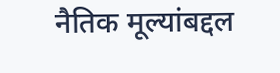नैतिक मूल्यांबद्दल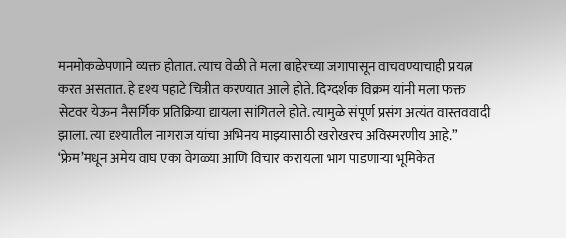मनमोकळेपणाने व्यक्त होतात. त्याच वेळी ते मला बाहेरच्या जगापासून वाचवण्याचाही प्रयत्न करत असतात. हे दृश्य पहाटे चित्रीत करण्यात आले होते. दिग्दर्शक विक्रम यांनी मला फक्त सेटवर येऊन नैसर्गिक प्रतिक्रिया द्यायला सांगितले होते. त्यामुळे संपूर्ण प्रसंग अत्यंत वास्तववादी झाला. त्या दृश्यातील नागराज यांचा अभिनय माझ्यासाठी खरोखरच अविस्मरणीय आहे.”
‘फ्रेम’मधून अमेय वाघ एका वेगळ्या आणि विचार करायला भाग पाडणाऱ्या भूमिकेत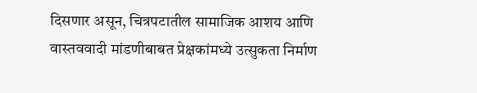दिसणार असून, चित्रपटातील सामाजिक आशय आणि वास्तववादी मांडणीबाबत प्रेक्षकांमध्ये उत्सुकता निर्माण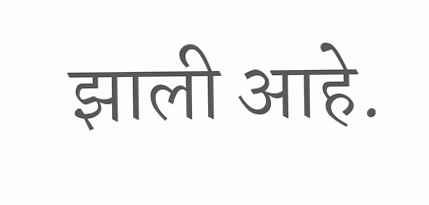झाली आहे.